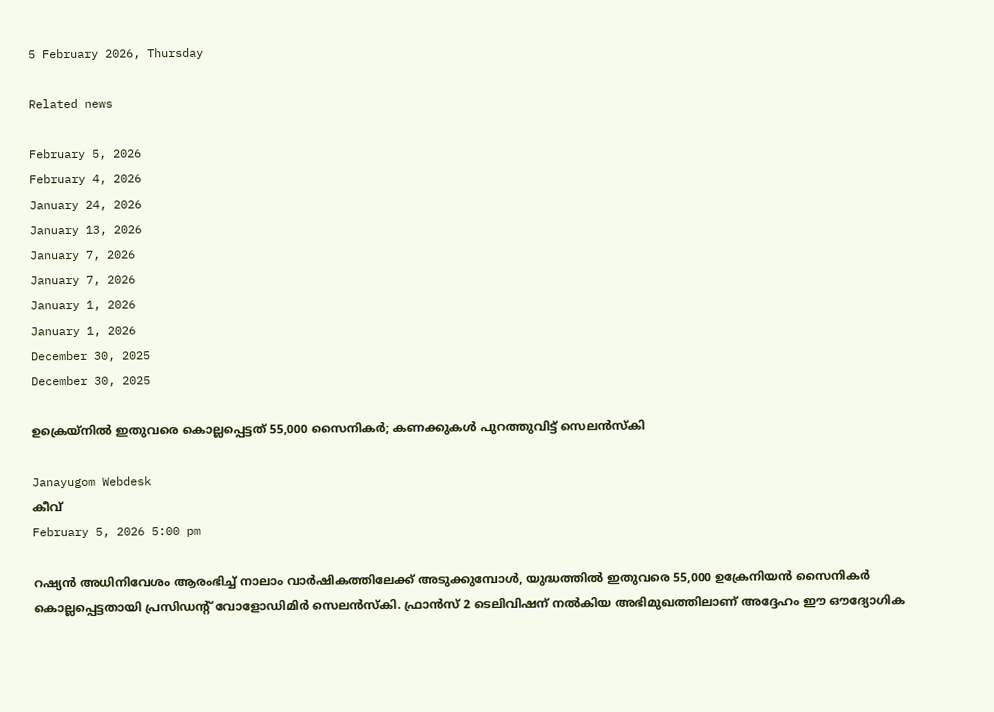5 February 2026, Thursday

Related news

February 5, 2026
February 4, 2026
January 24, 2026
January 13, 2026
January 7, 2026
January 7, 2026
January 1, 2026
January 1, 2026
December 30, 2025
December 30, 2025

ഉക്രെയ്നിൽ ഇതുവരെ കൊല്ലപ്പെട്ടത് 55,000 സൈനികര്‍; കണക്കുകൾ പുറത്തുവിട്ട് സെലൻസ്‌കി

Janayugom Webdesk
കീവ്
February 5, 2026 5:00 pm

റഷ്യൻ അധിനിവേശം ആരംഭിച്ച് നാലാം വാർഷികത്തിലേക്ക് അടുക്കുമ്പോൾ, യുദ്ധത്തിൽ ഇതുവരെ 55,000 ഉക്രേനിയൻ സൈനികർ കൊല്ലപ്പെട്ടതായി പ്രസിഡന്റ് വോളോഡിമിർ സെലൻസ്‌കി. ഫ്രാൻസ് 2 ടെലിവിഷന് നൽകിയ അഭിമുഖത്തിലാണ് അദ്ദേഹം ഈ ഔദ്യോഗിക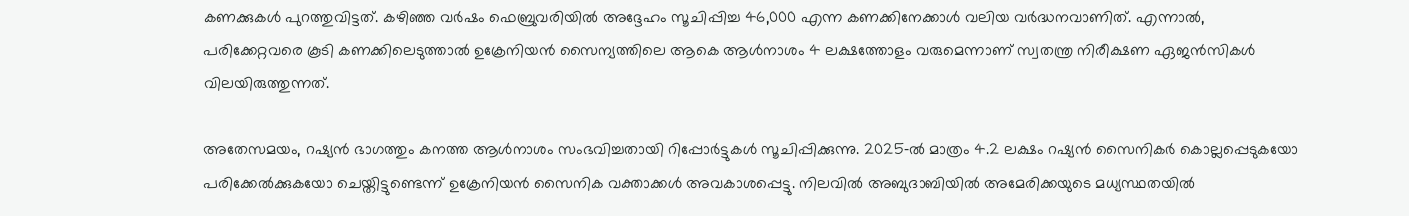കണക്കുകൾ പുറത്തുവിട്ടത്. കഴിഞ്ഞ വർഷം ഫെബ്രുവരിയിൽ അദ്ദേഹം സൂചിപ്പിച്ച 46,000 എന്ന കണക്കിനേക്കാൾ വലിയ വർദ്ധനവാണിത്. എന്നാൽ, പരിക്കേറ്റവരെ കൂടി കണക്കിലെടുത്താൽ ഉക്രേനിയൻ സൈന്യത്തിലെ ആകെ ആൾനാശം 4 ലക്ഷത്തോളം വരുമെന്നാണ് സ്വതന്ത്ര നിരീക്ഷണ ഏജൻസികൾ വിലയിരുത്തുന്നത്.

അതേസമയം, റഷ്യൻ ഭാഗത്തും കനത്ത ആൾനാശം സംഭവിച്ചതായി റിപ്പോർട്ടുകൾ സൂചിപ്പിക്കുന്നു. 2025‑ൽ മാത്രം 4.2 ലക്ഷം റഷ്യൻ സൈനികർ കൊല്ലപ്പെടുകയോ പരിക്കേൽക്കുകയോ ചെയ്തിട്ടുണ്ടെന്ന് ഉക്രേനിയൻ സൈനിക വക്താക്കൾ അവകാശപ്പെട്ടു. നിലവിൽ അബുദാബിയിൽ അമേരിക്കയുടെ മധ്യസ്ഥതയിൽ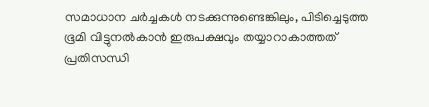സമാധാന ചർച്ചകൾ നടക്കുന്നുണ്ടെങ്കിലും, പിടിച്ചെടുത്ത ഭൂമി വിട്ടുനൽകാൻ ഇരുപക്ഷവും തയ്യാറാകാത്തത് പ്രതിസന്ധി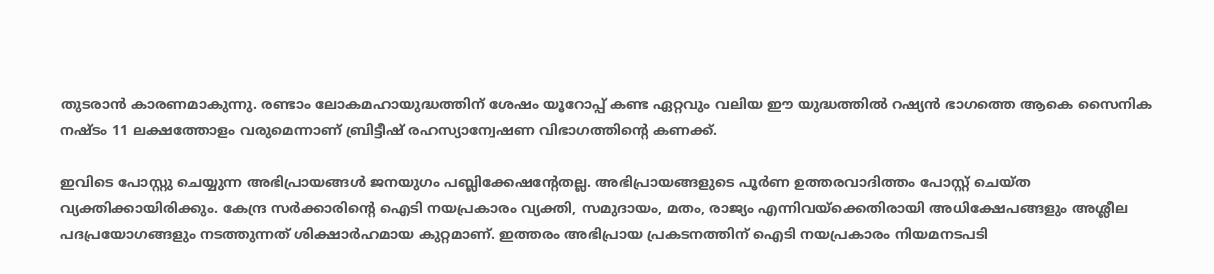തുടരാൻ കാരണമാകുന്നു. രണ്ടാം ലോകമഹായുദ്ധത്തിന് ശേഷം യൂറോപ്പ് കണ്ട ഏറ്റവും വലിയ ഈ യുദ്ധത്തിൽ റഷ്യൻ ഭാഗത്തെ ആകെ സൈനിക നഷ്ടം 11 ലക്ഷത്തോളം വരുമെന്നാണ് ബ്രിട്ടീഷ് രഹസ്യാന്വേഷണ വിഭാഗത്തിന്റെ കണക്ക്.

ഇവിടെ പോസ്റ്റു ചെയ്യുന്ന അഭിപ്രായങ്ങള്‍ ജനയുഗം പബ്ലിക്കേഷന്റേതല്ല. അഭിപ്രായങ്ങളുടെ പൂര്‍ണ ഉത്തരവാദിത്തം പോസ്റ്റ് ചെയ്ത വ്യക്തിക്കായിരിക്കും. കേന്ദ്ര സര്‍ക്കാരിന്റെ ഐടി നയപ്രകാരം വ്യക്തി, സമുദായം, മതം, രാജ്യം എന്നിവയ്‌ക്കെതിരായി അധിക്ഷേപങ്ങളും അശ്ലീല പദപ്രയോഗങ്ങളും നടത്തുന്നത് ശിക്ഷാര്‍ഹമായ കുറ്റമാണ്. ഇത്തരം അഭിപ്രായ പ്രകടനത്തിന് ഐടി നയപ്രകാരം നിയമനടപടി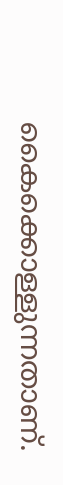കൈക്കൊള്ളുന്നതാണ്.